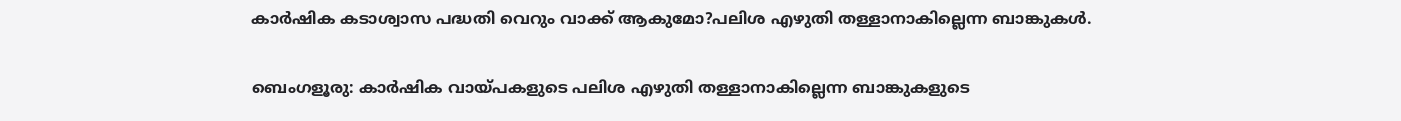കാർഷിക കടാശ്വാസ പദ്ധതി വെറും വാക്ക് ആകുമോ?പലിശ എഴുതി തള്ളാനാകില്ലെന്ന ബാങ്കുകള്‍.

ബെംഗളൂരു: കാർഷിക വായ്പകളുടെ പലിശ എഴുതി തള്ളാനാകില്ലെന്ന ബാങ്കുകളുടെ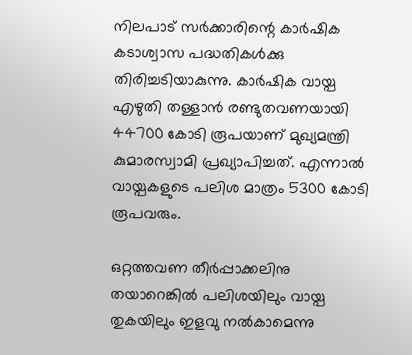നിലപാട് സർക്കാരിന്റെ കാർഷിക കടാശ്വാസ പദ്ധതികൾക്കു തിരിച്ചടിയാകുന്നു. കാർഷിക വായ്പ എഴുതി തള്ളാൻ രണ്ടുതവണയായി 44700 കോടി രൂപയാണ് മുഖ്യമന്ത്രി കുമാരസ്വാമി പ്രഖ്യാപിച്ചത്. എന്നാൽ വായ്പകളുടെ പലിശ മാത്രം 5300 കോടി രൂപവരും.

ഒറ്റത്തവണ തീർപ്പാക്കലിനു തയാറെങ്കിൽ പലിശയിലും വായ്പ തുകയിലും ഇളവു നൽകാമെന്നു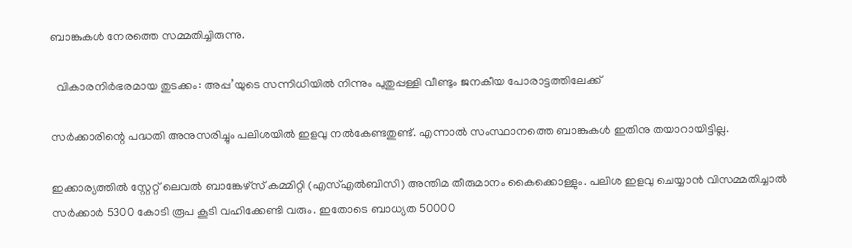ബാങ്കുകൾ നേരത്തെ സമ്മതിച്ചിരുന്നു.

  വികാരനിർഭരമായ തുടക്കം: അപ്പ’യുടെ സന്നിധിയിൽ നിന്നും പുതുപ്പള്ളി വീണ്ടും ജനകീയ പോരാട്ടത്തിലേക്ക്

സർക്കാരിന്റെ പദ്ധതി അനുസരിച്ചും പലിശയിൽ ഇളവു നൽകേണ്ടതുണ്ട്. എന്നാൽ സംസ്ഥാനത്തെ ബാങ്കുകൾ ഇതിനു തയാറായിട്ടില്ല.

ഇക്കാര്യത്തിൽ സ്റ്റേറ്റ് ലെവൽ ബാങ്കേഴ്സ് കമ്മിറ്റി (എസ്എൽബിസി) അന്തിമ തീരുമാനം കൈക്കൊള്ളും. പലിശ ഇളവു ചെയ്യാൻ വിസമ്മതിച്ചാൽ സർക്കാർ 5300 കോടി രൂപ കൂടി വഹിക്കേണ്ടി വരും. ഇതോടെ ബാധ്യത 50000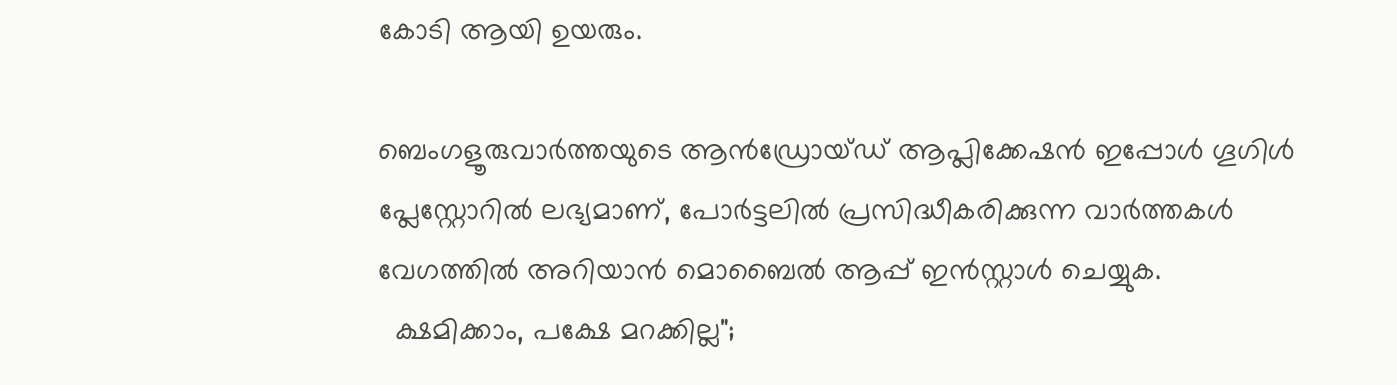കോടി ആയി ഉയരും.

ബെംഗളൂരുവാർത്തയുടെ ആൻഡ്രോയ്ഡ് ആപ്ലിക്കേഷൻ ഇപ്പോൾ ഗൂഗിൾ പ്ലേസ്റ്റോറിൽ ലഭ്യമാണ്, പോർട്ടലിൽ പ്രസിദ്ധീകരിക്കുന്ന വാർത്തകൾ വേഗത്തിൽ അറിയാൻ മൊബൈൽ ആപ്പ് ഇൻസ്റ്റാൾ ചെയ്യുക.
  ക്ഷമിക്കാം, പക്ഷേ മറക്കില്ല";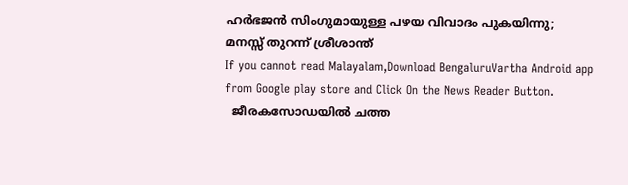ഹർഭജൻ സിംഗുമായുള്ള പഴയ വിവാദം പുകയിന്നു; മനസ്സ് തുറന്ന് ശ്രീശാന്ത്
If you cannot read Malayalam,Download BengaluruVartha Android app from Google play store and Click On the News Reader Button.
  ജീരകസോഡയിൽ ചത്ത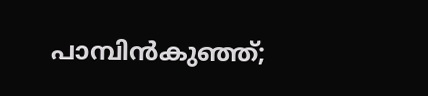പാമ്പിൻകുഞ്ഞ്;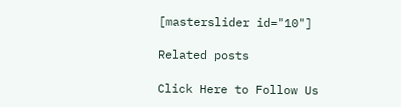[masterslider id="10"]

Related posts

Click Here to Follow Us